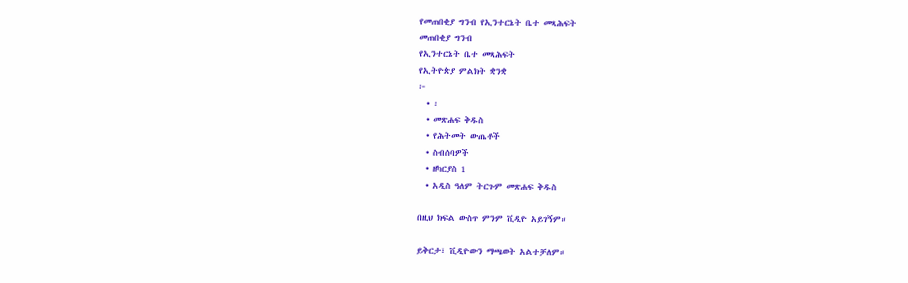የመጠበቂያ ግንብ የኢንተርኔት ቤተ መጻሕፍት
መጠበቂያ ግንብ
የኢንተርኔት ቤተ መጻሕፍት
የኢትዮጵያ ምልክት ቋንቋ
፦
  • ፡
  • መጽሐፍ ቅዱስ
  • የሕትመት ውጤቶች
  • ስብሰባዎች
  • ዘካርያስ 1
  • አዲስ ዓለም ትርጉም መጽሐፍ ቅዱስ

በዚህ ክፍል ውስጥ ምንም ቪዲዮ አይገኝም።

ይቅርታ፣ ቪዲዮውን ማጫወት አልተቻለም።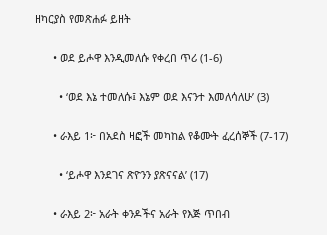ዘካርያስ የመጽሐፉ ይዘት

      • ወደ ይሖዋ እንዲመለሱ የቀረበ ጥሪ (1-6)

        • ‘ወደ እኔ ተመለሱ፤ እኔም ወደ እናንተ እመለሳለሁ’ (3)

      • ራእይ 1፦ በአደስ ዛፎች መካከል የቆሙት ፈረሰኞች (7-17)

        • ‘ይሖዋ እንደገና ጽዮንን ያጽናናል’ (17)

      • ራእይ 2፦ አራት ቀንዶችና አራት የእጅ ጥበብ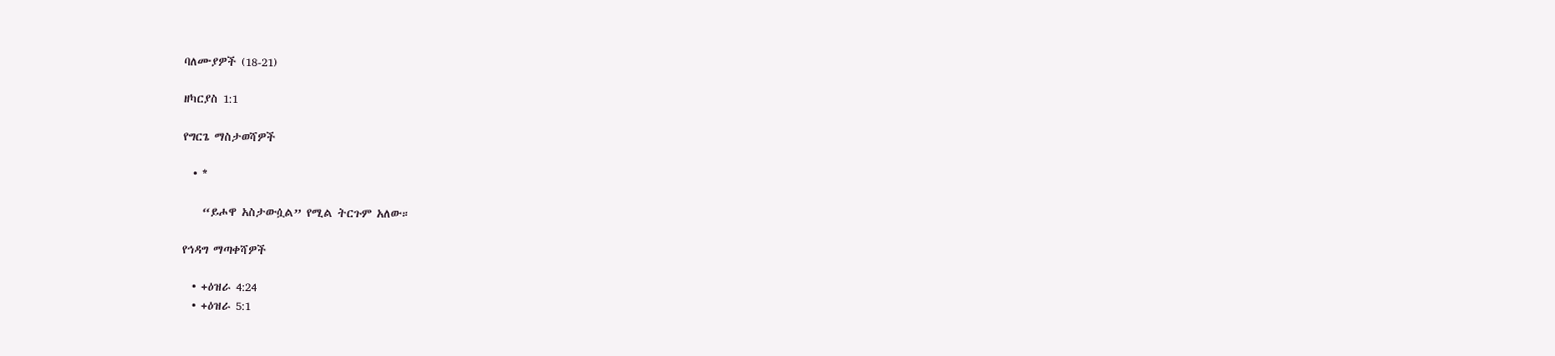ባለሙያዎች (18-21)

ዘካርያስ 1:1

የግርጌ ማስታወሻዎች

  • *

    “ይሖዋ አስታውሷል” የሚል ትርጉም አለው።

የኅዳግ ማጣቀሻዎች

  • +ዕዝራ 4:24
  • +ዕዝራ 5:1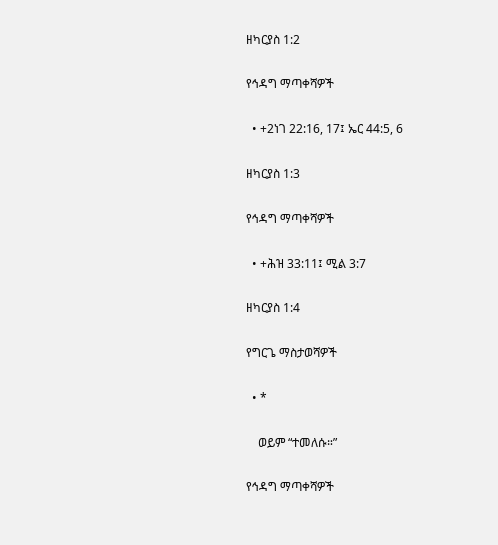ዘካርያስ 1:2

የኅዳግ ማጣቀሻዎች

  • +2ነገ 22:16, 17፤ ኤር 44:5, 6

ዘካርያስ 1:3

የኅዳግ ማጣቀሻዎች

  • +ሕዝ 33:11፤ ሚል 3:7

ዘካርያስ 1:4

የግርጌ ማስታወሻዎች

  • *

    ወይም “ተመለሱ።”

የኅዳግ ማጣቀሻዎች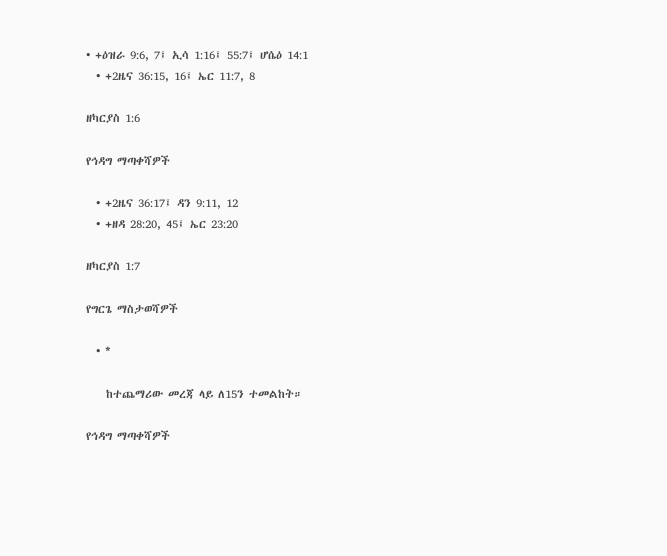• +ዕዝራ 9:6, 7፤ ኢሳ 1:16፤ 55:7፤ ሆሴዕ 14:1
  • +2ዜና 36:15, 16፤ ኤር 11:7, 8

ዘካርያስ 1:6

የኅዳግ ማጣቀሻዎች

  • +2ዜና 36:17፤ ዳን 9:11, 12
  • +ዘዳ 28:20, 45፤ ኤር 23:20

ዘካርያስ 1:7

የግርጌ ማስታወሻዎች

  • *

    ከተጨማሪው መረጃ ላይ ለ15ን ተመልከት።

የኅዳግ ማጣቀሻዎች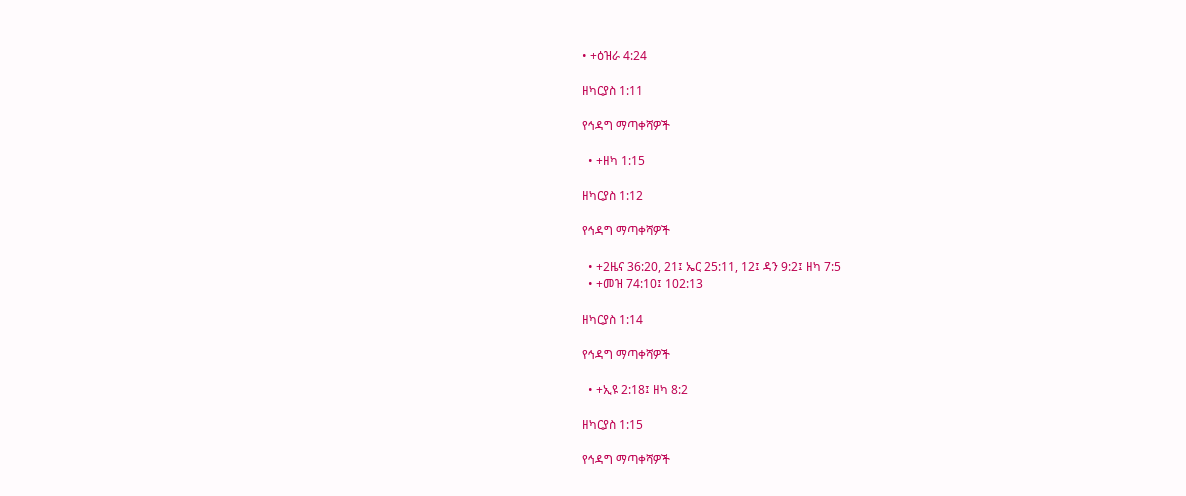• +ዕዝራ 4:24

ዘካርያስ 1:11

የኅዳግ ማጣቀሻዎች

  • +ዘካ 1:15

ዘካርያስ 1:12

የኅዳግ ማጣቀሻዎች

  • +2ዜና 36:20, 21፤ ኤር 25:11, 12፤ ዳን 9:2፤ ዘካ 7:5
  • +መዝ 74:10፤ 102:13

ዘካርያስ 1:14

የኅዳግ ማጣቀሻዎች

  • +ኢዩ 2:18፤ ዘካ 8:2

ዘካርያስ 1:15

የኅዳግ ማጣቀሻዎች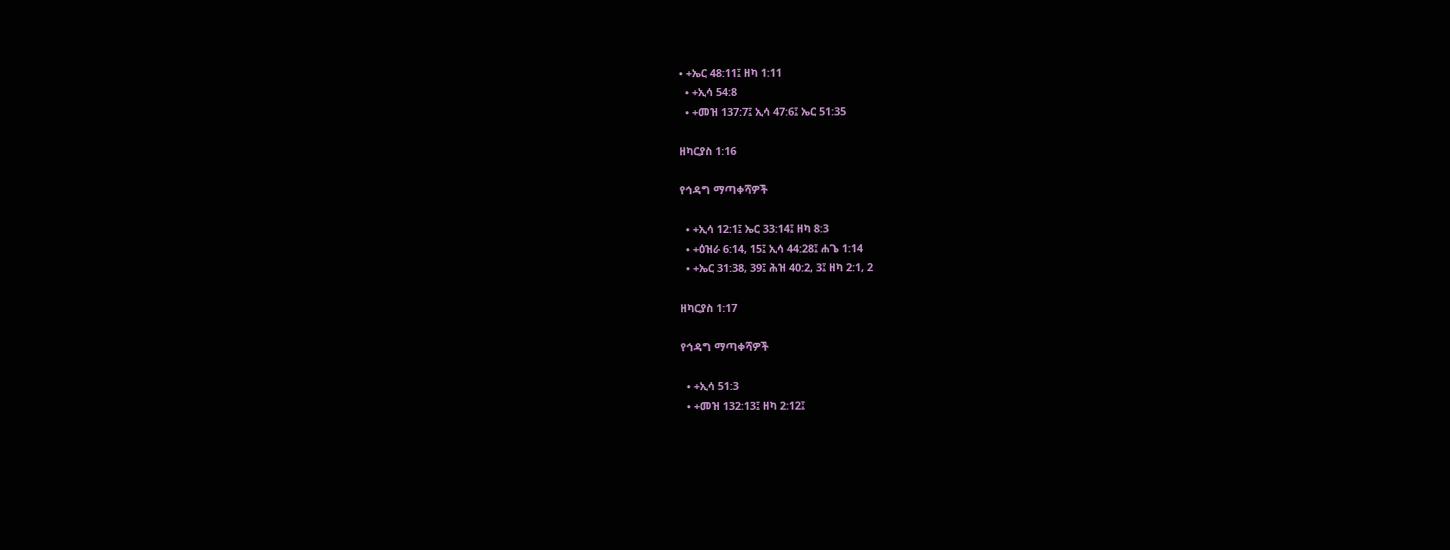• +ኤር 48:11፤ ዘካ 1:11
  • +ኢሳ 54:8
  • +መዝ 137:7፤ ኢሳ 47:6፤ ኤር 51:35

ዘካርያስ 1:16

የኅዳግ ማጣቀሻዎች

  • +ኢሳ 12:1፤ ኤር 33:14፤ ዘካ 8:3
  • +ዕዝራ 6:14, 15፤ ኢሳ 44:28፤ ሐጌ 1:14
  • +ኤር 31:38, 39፤ ሕዝ 40:2, 3፤ ዘካ 2:1, 2

ዘካርያስ 1:17

የኅዳግ ማጣቀሻዎች

  • +ኢሳ 51:3
  • +መዝ 132:13፤ ዘካ 2:12፤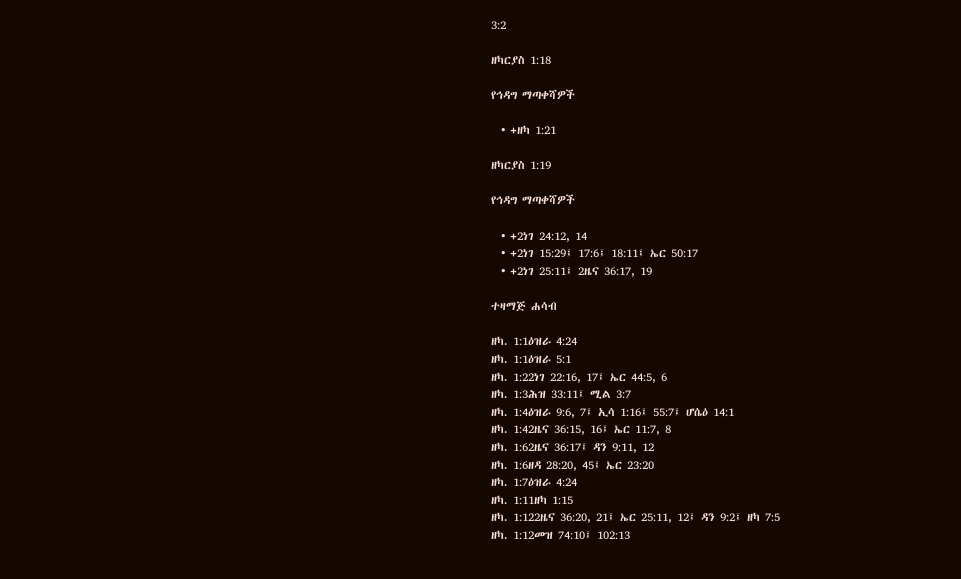3:2

ዘካርያስ 1:18

የኅዳግ ማጣቀሻዎች

  • +ዘካ 1:21

ዘካርያስ 1:19

የኅዳግ ማጣቀሻዎች

  • +2ነገ 24:12, 14
  • +2ነገ 15:29፤ 17:6፤ 18:11፤ ኤር 50:17
  • +2ነገ 25:11፤ 2ዜና 36:17, 19

ተዛማጅ ሐሳብ

ዘካ. 1:1ዕዝራ 4:24
ዘካ. 1:1ዕዝራ 5:1
ዘካ. 1:22ነገ 22:16, 17፤ ኤር 44:5, 6
ዘካ. 1:3ሕዝ 33:11፤ ሚል 3:7
ዘካ. 1:4ዕዝራ 9:6, 7፤ ኢሳ 1:16፤ 55:7፤ ሆሴዕ 14:1
ዘካ. 1:42ዜና 36:15, 16፤ ኤር 11:7, 8
ዘካ. 1:62ዜና 36:17፤ ዳን 9:11, 12
ዘካ. 1:6ዘዳ 28:20, 45፤ ኤር 23:20
ዘካ. 1:7ዕዝራ 4:24
ዘካ. 1:11ዘካ 1:15
ዘካ. 1:122ዜና 36:20, 21፤ ኤር 25:11, 12፤ ዳን 9:2፤ ዘካ 7:5
ዘካ. 1:12መዝ 74:10፤ 102:13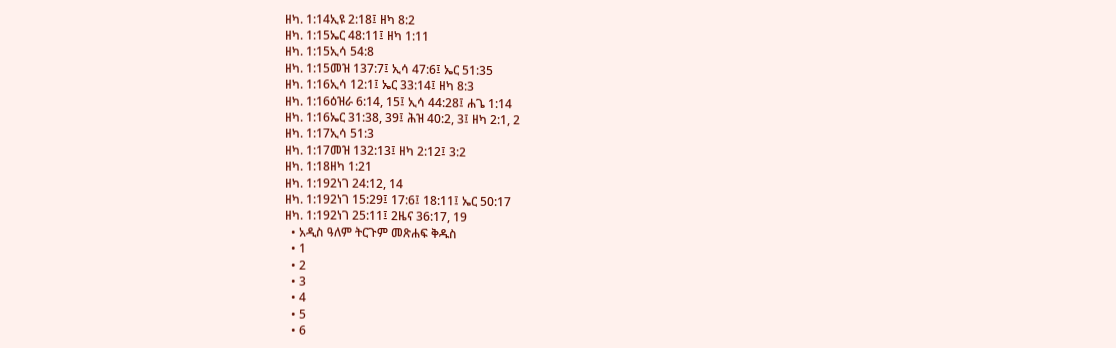ዘካ. 1:14ኢዩ 2:18፤ ዘካ 8:2
ዘካ. 1:15ኤር 48:11፤ ዘካ 1:11
ዘካ. 1:15ኢሳ 54:8
ዘካ. 1:15መዝ 137:7፤ ኢሳ 47:6፤ ኤር 51:35
ዘካ. 1:16ኢሳ 12:1፤ ኤር 33:14፤ ዘካ 8:3
ዘካ. 1:16ዕዝራ 6:14, 15፤ ኢሳ 44:28፤ ሐጌ 1:14
ዘካ. 1:16ኤር 31:38, 39፤ ሕዝ 40:2, 3፤ ዘካ 2:1, 2
ዘካ. 1:17ኢሳ 51:3
ዘካ. 1:17መዝ 132:13፤ ዘካ 2:12፤ 3:2
ዘካ. 1:18ዘካ 1:21
ዘካ. 1:192ነገ 24:12, 14
ዘካ. 1:192ነገ 15:29፤ 17:6፤ 18:11፤ ኤር 50:17
ዘካ. 1:192ነገ 25:11፤ 2ዜና 36:17, 19
  • አዲስ ዓለም ትርጉም መጽሐፍ ቅዱስ
  • 1
  • 2
  • 3
  • 4
  • 5
  • 6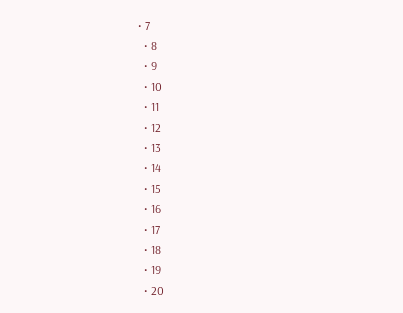• 7
  • 8
  • 9
  • 10
  • 11
  • 12
  • 13
  • 14
  • 15
  • 16
  • 17
  • 18
  • 19
  • 20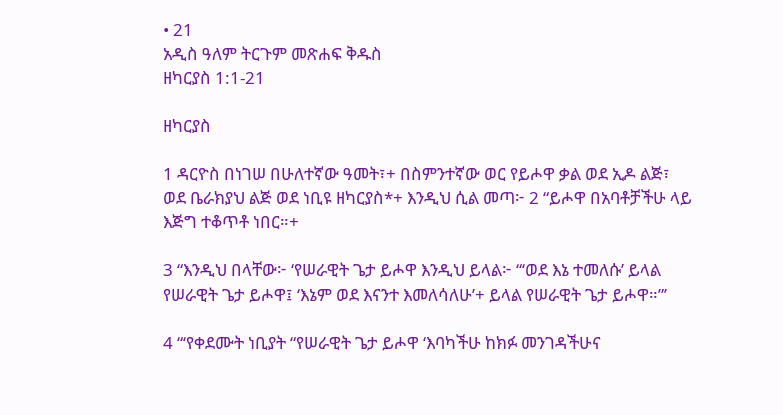• 21
አዲስ ዓለም ትርጉም መጽሐፍ ቅዱስ
ዘካርያስ 1:1-21

ዘካርያስ

1 ዳርዮስ በነገሠ በሁለተኛው ዓመት፣+ በስምንተኛው ወር የይሖዋ ቃል ወደ ኢዶ ልጅ፣ ወደ ቤራክያህ ልጅ ወደ ነቢዩ ዘካርያስ*+ እንዲህ ሲል መጣ፦ 2 “ይሖዋ በአባቶቻችሁ ላይ እጅግ ተቆጥቶ ነበር።+

3 “እንዲህ በላቸው፦ ‘የሠራዊት ጌታ ይሖዋ እንዲህ ይላል፦ “‘ወደ እኔ ተመለሱ’ ይላል የሠራዊት ጌታ ይሖዋ፤ ‘እኔም ወደ እናንተ እመለሳለሁ’+ ይላል የሠራዊት ጌታ ይሖዋ።”’

4 “‘የቀደሙት ነቢያት “የሠራዊት ጌታ ይሖዋ ‘እባካችሁ ከክፉ መንገዳችሁና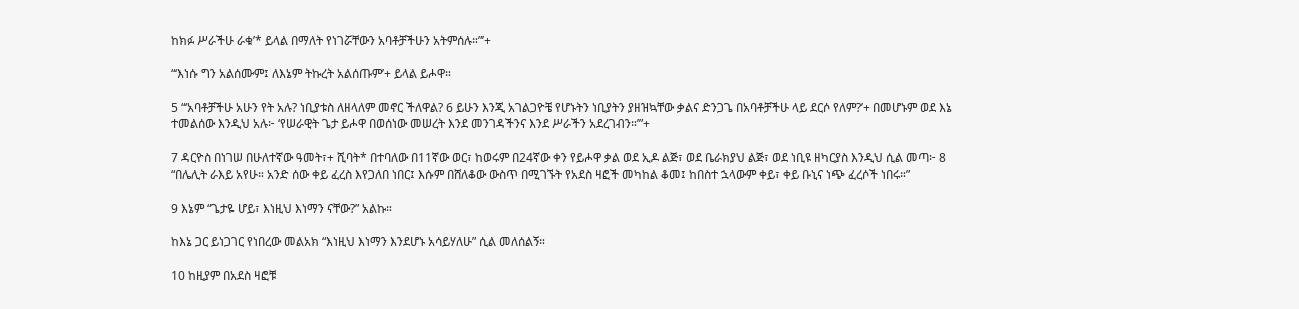ከክፉ ሥራችሁ ራቁ’* ይላል በማለት የነገሯቸውን አባቶቻችሁን አትምሰሉ።”’+

“‘እነሱ ግን አልሰሙም፤ ለእኔም ትኩረት አልሰጡም’+ ይላል ይሖዋ።

5 “‘አባቶቻችሁ አሁን የት አሉ? ነቢያቱስ ለዘላለም መኖር ችለዋል? 6 ይሁን እንጂ አገልጋዮቼ የሆኑትን ነቢያትን ያዘዝኳቸው ቃልና ድንጋጌ በአባቶቻችሁ ላይ ደርሶ የለም?’+ በመሆኑም ወደ እኔ ተመልሰው እንዲህ አሉ፦ ‘የሠራዊት ጌታ ይሖዋ በወሰነው መሠረት እንደ መንገዳችንና እንደ ሥራችን አደረገብን።’”+

7 ዳርዮስ በነገሠ በሁለተኛው ዓመት፣+ ሺባት* በተባለው በ11ኛው ወር፣ ከወሩም በ24ኛው ቀን የይሖዋ ቃል ወደ ኢዶ ልጅ፣ ወደ ቤራክያህ ልጅ፣ ወደ ነቢዩ ዘካርያስ እንዲህ ሲል መጣ፦ 8 “በሌሊት ራእይ አየሁ። አንድ ሰው ቀይ ፈረስ እየጋለበ ነበር፤ እሱም በሸለቆው ውስጥ በሚገኙት የአደስ ዛፎች መካከል ቆመ፤ ከበስተ ኋላውም ቀይ፣ ቀይ ቡኒና ነጭ ፈረሶች ነበሩ።”

9 እኔም “ጌታዬ ሆይ፣ እነዚህ እነማን ናቸው?” አልኩ።

ከእኔ ጋር ይነጋገር የነበረው መልአክ “እነዚህ እነማን እንደሆኑ አሳይሃለሁ” ሲል መለሰልኝ።

10 ከዚያም በአደስ ዛፎቹ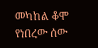መካከል ቆሞ የነበረው ሰው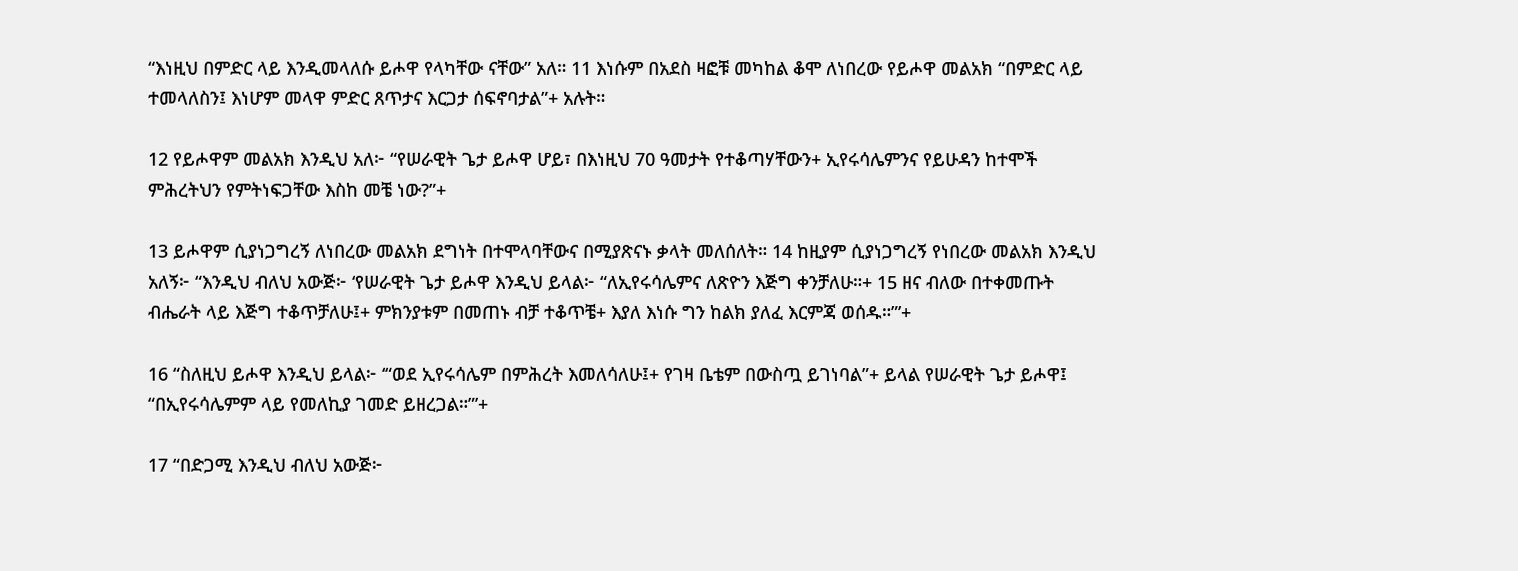“እነዚህ በምድር ላይ እንዲመላለሱ ይሖዋ የላካቸው ናቸው” አለ። 11 እነሱም በአደስ ዛፎቹ መካከል ቆሞ ለነበረው የይሖዋ መልአክ “በምድር ላይ ተመላለስን፤ እነሆም መላዋ ምድር ጸጥታና እርጋታ ሰፍኖባታል”+ አሉት።

12 የይሖዋም መልአክ እንዲህ አለ፦ “የሠራዊት ጌታ ይሖዋ ሆይ፣ በእነዚህ 70 ዓመታት የተቆጣሃቸውን+ ኢየሩሳሌምንና የይሁዳን ከተሞች ምሕረትህን የምትነፍጋቸው እስከ መቼ ነው?”+

13 ይሖዋም ሲያነጋግረኝ ለነበረው መልአክ ደግነት በተሞላባቸውና በሚያጽናኑ ቃላት መለሰለት። 14 ከዚያም ሲያነጋግረኝ የነበረው መልአክ እንዲህ አለኝ፦ “እንዲህ ብለህ አውጅ፦ ‘የሠራዊት ጌታ ይሖዋ እንዲህ ይላል፦ “ለኢየሩሳሌምና ለጽዮን እጅግ ቀንቻለሁ።+ 15 ዘና ብለው በተቀመጡት ብሔራት ላይ እጅግ ተቆጥቻለሁ፤+ ምክንያቱም በመጠኑ ብቻ ተቆጥቼ+ እያለ እነሱ ግን ከልክ ያለፈ እርምጃ ወሰዱ።”’+

16 “ስለዚህ ይሖዋ እንዲህ ይላል፦ ‘“ወደ ኢየሩሳሌም በምሕረት እመለሳለሁ፤+ የገዛ ቤቴም በውስጧ ይገነባል”+ ይላል የሠራዊት ጌታ ይሖዋ፤ “በኢየሩሳሌምም ላይ የመለኪያ ገመድ ይዘረጋል።”’+

17 “በድጋሚ እንዲህ ብለህ አውጅ፦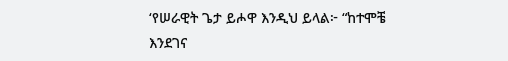‘የሠራዊት ጌታ ይሖዋ እንዲህ ይላል፦ “ከተሞቼ እንደገና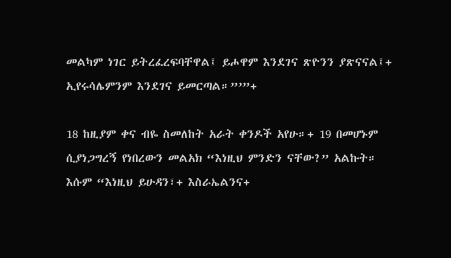መልካም ነገር ይትረፈረፍባቸዋል፤ ይሖዋም እንደገና ጽዮንን ያጽናናል፤+ ኢየሩሳሌምንም እንደገና ይመርጣል።”’”+

18 ከዚያም ቀና ብዬ ስመለከት አራት ቀንዶች አየሁ።+ 19 በመሆኑም ሲያነጋግረኝ የነበረውን መልአክ “እነዚህ ምንድን ናቸው?” አልኩት። እሱም “እነዚህ ይሁዳን፣+ እስራኤልንና+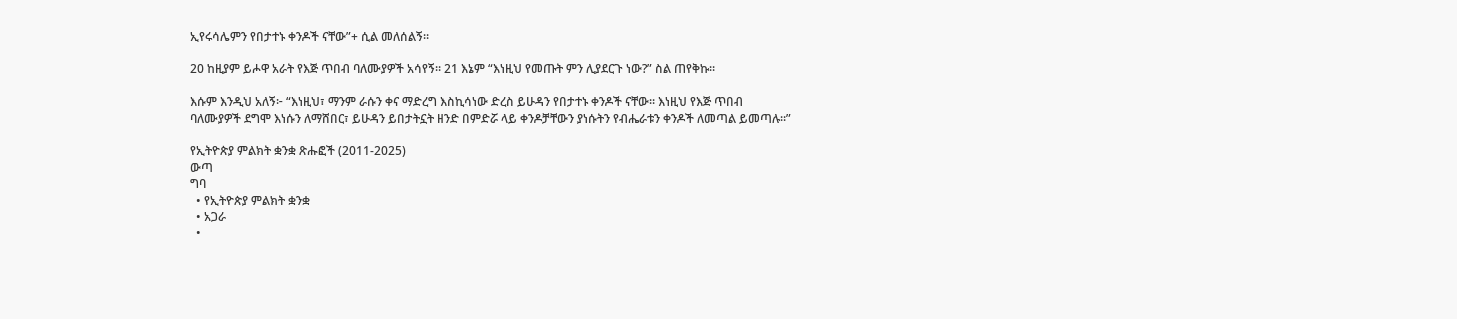ኢየሩሳሌምን የበታተኑ ቀንዶች ናቸው”+ ሲል መለሰልኝ።

20 ከዚያም ይሖዋ አራት የእጅ ጥበብ ባለሙያዎች አሳየኝ። 21 እኔም “እነዚህ የመጡት ምን ሊያደርጉ ነው?” ስል ጠየቅኩ።

እሱም እንዲህ አለኝ፦ “እነዚህ፣ ማንም ራሱን ቀና ማድረግ እስኪሳነው ድረስ ይሁዳን የበታተኑ ቀንዶች ናቸው። እነዚህ የእጅ ጥበብ ባለሙያዎች ደግሞ እነሱን ለማሸበር፣ ይሁዳን ይበታትኗት ዘንድ በምድሯ ላይ ቀንዶቻቸውን ያነሱትን የብሔራቱን ቀንዶች ለመጣል ይመጣሉ።”

የኢትዮጵያ ምልክት ቋንቋ ጽሑፎች (2011-2025)
ውጣ
ግባ
  • የኢትዮጵያ ምልክት ቋንቋ
  • አጋራ
  •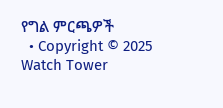የግል ምርጫዎች
  • Copyright © 2025 Watch Tower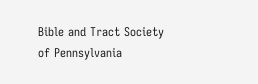Bible and Tract Society of Pennsylvania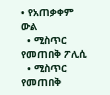• የአጠቃቀም ውል
  • ሚስጥር የመጠበቅ ፖሊሲ
  • ሚስጥር የመጠበቅ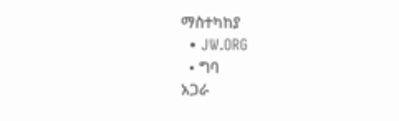ማስተካከያ
  • JW.ORG
  • ግባ
አጋራ